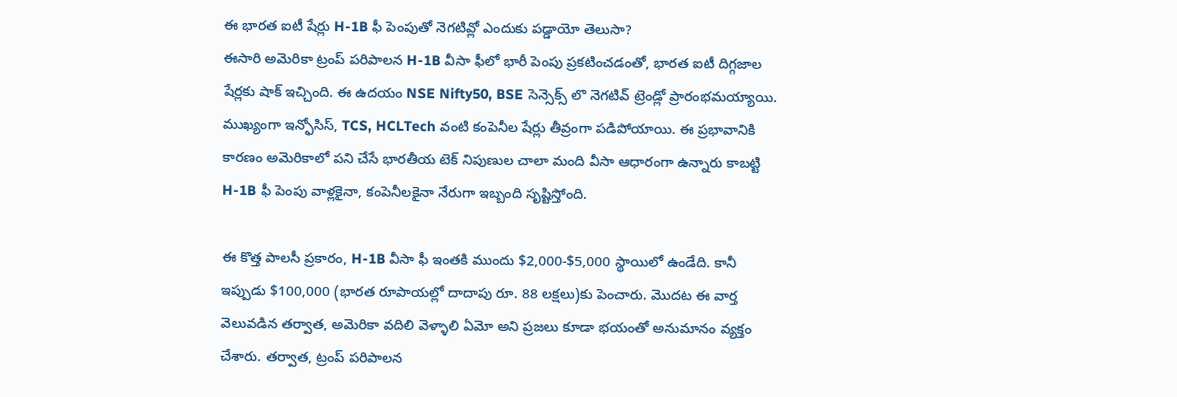ఈ భారత ఐటీ షేర్లు H-1B ఫీ పెంపుతో నెగటివ్లో ఎందుకు పడ్డాయో తెలుసా?
ఈసారి అమెరికా ట్రంప్ పరిపాలన H-1B వీసా ఫీలో భారీ పెంపు ప్రకటించడంతో, భారత ఐటీ దిగ్గజాల షేర్లకు షాక్ ఇచ్చింది. ఈ ఉదయం NSE Nifty50, BSE సెన్సెక్స్ లొ నెగటివ్ ట్రెండ్లో ప్రారంభమయ్యాయి. ముఖ్యంగా ఇన్ఫోసిస్, TCS, HCLTech వంటి కంపెనీల షేర్లు తీవ్రంగా పడిపోయాయి. ఈ ప్రభావానికి కారణం అమెరికాలో పని చేసే భారతీయ టెక్ నిపుణుల చాలా మంది వీసా ఆధారంగా ఉన్నారు కాబట్టి H-1B ఫీ పెంపు వాళ్లకైనా, కంపెనీలకైనా నేరుగా ఇబ్బంది సృష్టిస్తోంది.

ఈ కొత్త పాలసీ ప్రకారం, H-1B వీసా ఫీ ఇంతకి ముందు $2,000-$5,000 స్థాయిలో ఉండేది. కానీ ఇప్పుడు $100,000 (భారత రూపాయల్లో దాదాపు రూ. 88 లక్షలు)కు పెంచారు. మొదట ఈ వార్త వెలువడిన తర్వాత, అమెరికా వదిలి వెళ్ళాలి ఏమో అని ప్రజలు కూడా భయంతో అనుమానం వ్యక్తం చేశారు. తర్వాత, ట్రంప్ పరిపాలన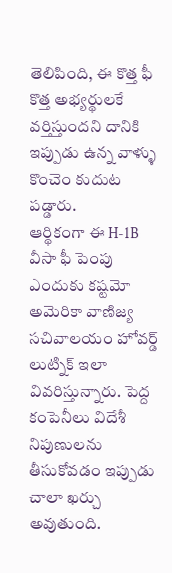తెలిపింది, ఈ కొత్త ఫీ కొత్త అభ్యర్థులకే వర్తిస్తుందని దానికి ఇప్పుడు ఉన్న వాళ్ళు కొంచెం కుదుట పడ్డారు.
ఆర్థికంగా ఈ H-1B వీసా ఫీ పెంపు ఎందుకు కష్టమో అమెరికా వాణిజ్య సచివాలయం హోవర్డ్ లుట్నిక్ ఇలా వివరిస్తున్నారు. పెద్ద కంపెనీలు విదేశీ నిపుణులను తీసుకోవడం ఇప్పుడు చాలా ఖర్చు అవుతుంది.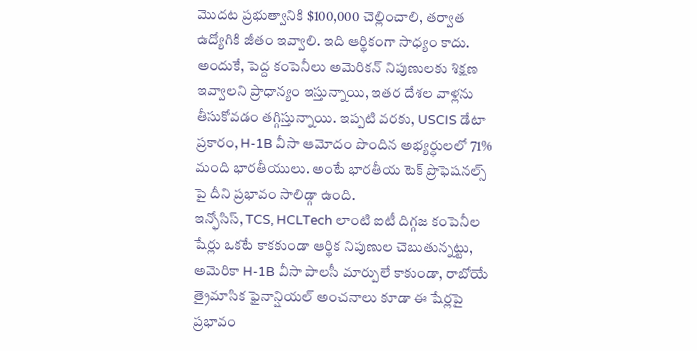మొదట ప్రభుత్వానికి $100,000 చెల్లించాలి, తర్వాత ఉద్యోగికి జీతం ఇవ్వాలి. ఇది ఆర్థికంగా సాధ్యం కాదు. అందుకే, పెద్ద కంపెనీలు అమెరికన్ నిపుణులకు శిక్షణ ఇవ్వాలని ప్రాధాన్యం ఇస్తున్నాయి, ఇతర దేశల వాళ్లను తీసుకోవడం తగ్గిస్తున్నాయి. ఇప్పటి వరకు, USCIS డేటా ప్రకారం, H-1B వీసా ఆమోదం పొందిన అభ్యర్ధులలో 71% మంది భారతీయులు. అంటే భారతీయ టెక్ ప్రొఫెషనల్స్ పై దీని ప్రభావం సాలిడ్గా ఉంది.
ఇన్ఫోసిస్, TCS, HCLTech లాంటి ఐటీ దిగ్గజ కంపెనీల షేర్లు ఒకటే కాకకుండా ఆర్థిక నిపుణుల చెబుతున్నట్టు, అమెరికా H-1B వీసా పాలసీ మార్పులే కాకుండా, రాబోయే త్రైమాసిక ఫైనాన్షియల్ అంచనాలు కూడా ఈ షేర్లపై ప్రభావం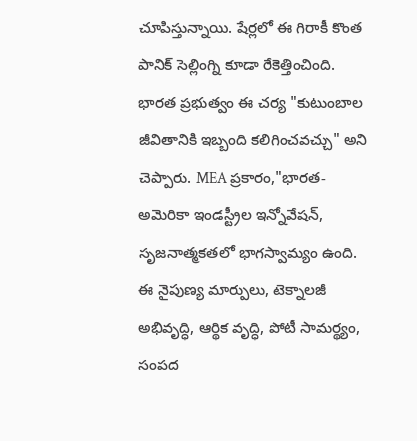చూపిస్తున్నాయి. షేర్లలో ఈ గిరాకీ కొంత పానిక్ సెల్లింగ్ని కూడా రేకెత్తించింది.
భారత ప్రభుత్వం ఈ చర్య "కుటుంబాల జీవితానికి ఇబ్బంది కలిగించవచ్చు" అని చెప్పారు. MEA ప్రకారం,"భారత-అమెరికా ఇండస్ట్రీల ఇన్నోవేషన్, సృజనాత్మకతలో భాగస్వామ్యం ఉంది. ఈ నైపుణ్య మార్పులు, టెక్నాలజీ అభివృద్ధి, ఆర్థిక వృద్ధి, పోటీ సామర్థ్యం, సంపద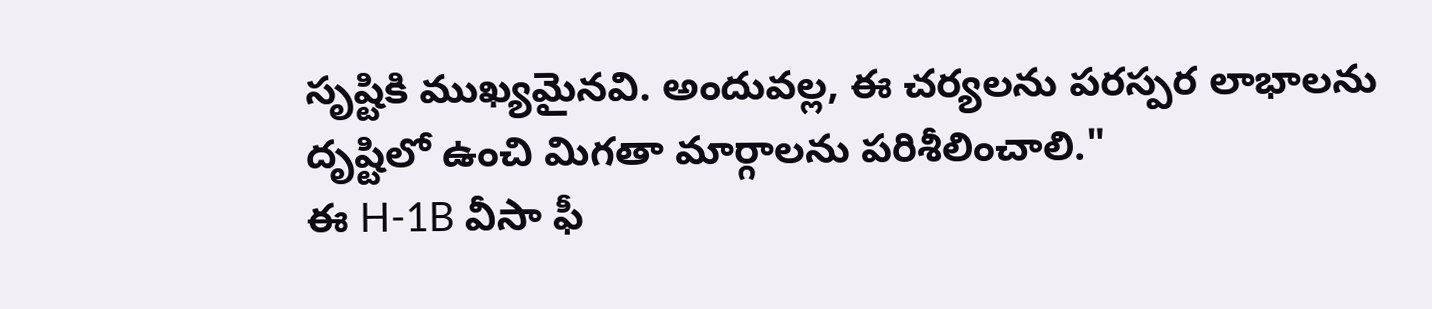సృష్టికి ముఖ్యమైనవి. అందువల్ల, ఈ చర్యలను పరస్పర లాభాలను దృష్టిలో ఉంచి మిగతా మార్గాలను పరిశీలించాలి."
ఈ H-1B వీసా ఫీ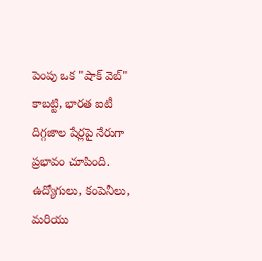పెంపు ఒక "షాక్ వెబ్" కాబట్టి, భారత ఐటీ దిగ్గజాల షేర్లపై నేరుగా ప్రభావం చూపింది. ఉద్యోగులు, కంపెనీలు, మరియు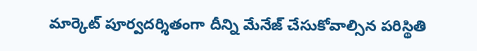మార్కెట్ పూర్వదర్శితంగా దీన్ని మేనేజ్ చేసుకోవాల్సిన పరిస్థితి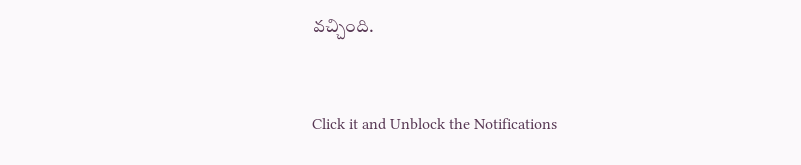వచ్చింది.


Click it and Unblock the Notifications